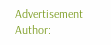Advertisement
Author: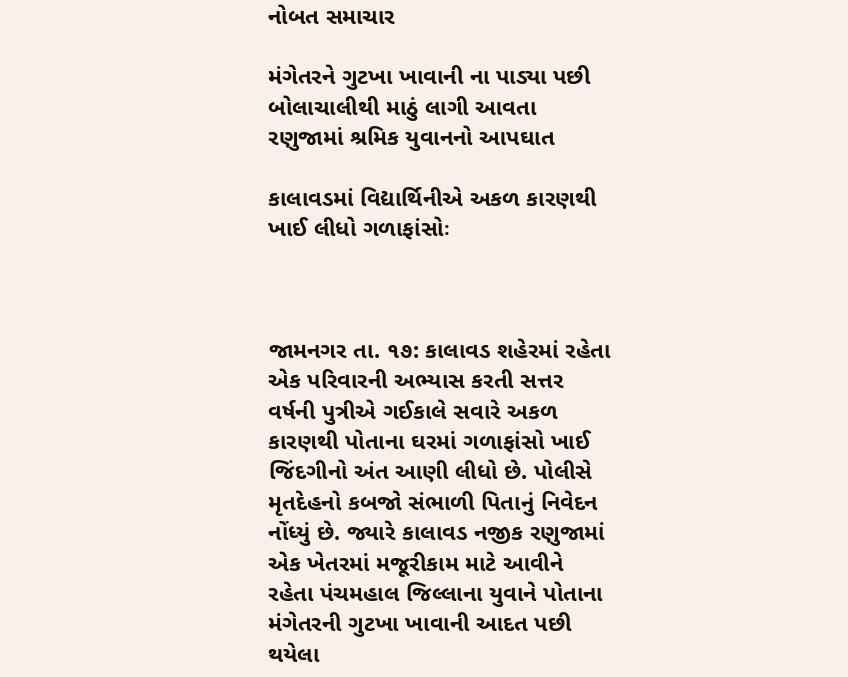નોબત સમાચાર

મંગેતરને ગુટખા ખાવાની ના પાડ્યા પછી બોલાચાલીથી માઠું લાગી આવતા રણુજામાં શ્રમિક યુવાનનો આપઘાત

કાલાવડમાં વિદ્યાર્થિનીએ અકળ કારણથી ખાઈ લીધો ગળાફાંસોઃ



જામનગર તા. ૧૭: કાલાવડ શહેરમાં રહેતા એક પરિવારની અભ્યાસ કરતી સત્તર વર્ષની પુત્રીએ ગઈકાલે સવારે અકળ કારણથી પોતાના ઘરમાં ગળાફાંસો ખાઈ જિંદગીનો અંત આણી લીધો છે. પોલીસે મૃતદેહનો કબજો સંભાળી પિતાનું નિવેદન નોંધ્યું છે. જ્યારે કાલાવડ નજીક રણુજામાં એક ખેતરમાં મજૂરીકામ માટે આવીને રહેતા પંચમહાલ જિલ્લાના યુવાને પોતાના મંગેતરની ગુટખા ખાવાની આદત પછી થયેલા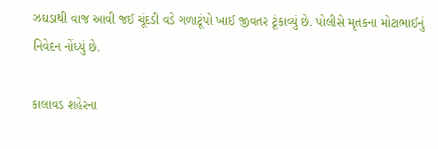ઝઘડાથી વાજ આવી જઈ ચૂંદડી વડે ગળાટૂંપો ખાઈ જીવતર ટૂંકાવ્યું છે. પોલીસે મૃતકના મોટાભાઈનું નિવેદન નોંધ્યું છે.

કાલાવડ શહેરના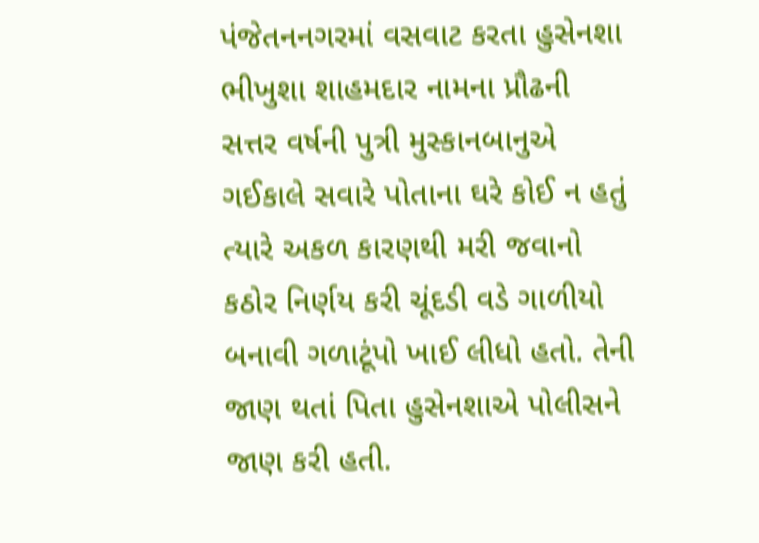પંજેતનનગરમાં વસવાટ કરતા હુસેનશા ભીખુશા શાહમદાર નામના પ્રૌઢની સત્તર વર્ષની પુત્રી મુસ્કાનબાનુએ ગઈકાલે સવારે પોતાના ઘરે કોઈ ન હતું ત્યારે અકળ કારણથી મરી જવાનો કઠોર નિર્ણય કરી ચૂંદડી વડે ગાળીયો બનાવી ગળાટૂંપો ખાઈ લીધો હતો. તેની જાણ થતાં પિતા હુસેનશાએ પોલીસને જાણ કરી હતી.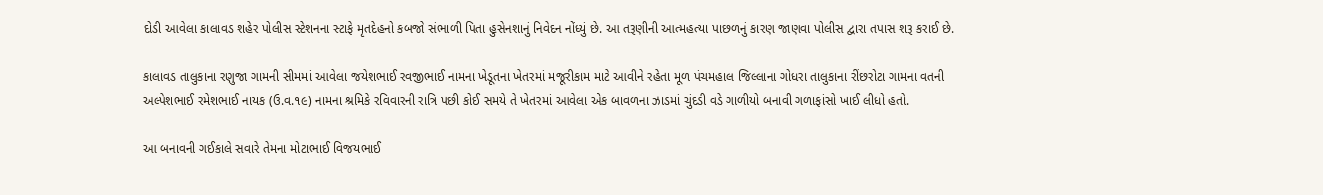દોડી આવેલા કાલાવડ શહેર પોલીસ સ્ટેશનના સ્ટાફે મૃતદેહનો કબજો સંભાળી પિતા હુસેનશાનું નિવેદન નોંધ્યું છે. આ તરૂણીની આત્મહત્યા પાછળનું કારણ જાણવા પોલીસ દ્વારા તપાસ શરૂ કરાઈ છે.

કાલાવડ તાલુકાના રણુજા ગામની સીમમાં આવેલા જયેશભાઈ રવજીભાઈ નામના ખેડૂતના ખેતરમાં મજૂરીકામ માટે આવીને રહેતા મૂળ પંચમહાલ જિલ્લાના ગોધરા તાલુકાના રીંછરોટા ગામના વતની અલ્પેશભાઈ રમેશભાઈ નાયક (ઉ.વ.૧૯) નામના શ્રમિકે રવિવારની રાત્રિ પછી કોઈ સમયે તે ખેતરમાં આવેલા એક બાવળના ઝાડમાં ચુંદડી વડે ગાળીયો બનાવી ગળાફાંસો ખાઈ લીધો હતો.

આ બનાવની ગઈકાલે સવારે તેમના મોટાભાઈ વિજયભાઈ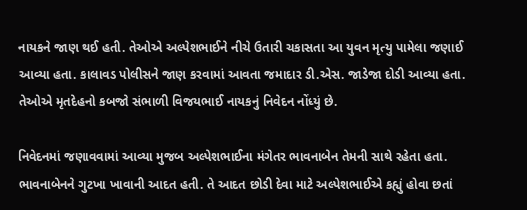નાયકને જાણ થઈ હતી. તેઓએ અલ્પેશભાઈને નીચે ઉતારી ચકાસતા આ યુવન મૃત્યુ પામેલા જણાઈ આવ્યા હતા. કાલાવડ પોલીસને જાણ કરવામાં આવતા જમાદાર ડી.એસ. જાડેજા દોડી આવ્યા હતા. તેઓએ મૃતદેહનો કબજો સંભાળી વિજયભાઈ નાયકનું નિવેદન નોંધ્યું છે.

નિવેદનમાં જણાવવામાં આવ્યા મુજબ અલ્પેશભાઈના મંગેતર ભાવનાબેન તેમની સાથે રહેતા હતા. ભાવનાબેનને ગુટખા ખાવાની આદત હતી. તે આદત છોડી દેવા માટે અલ્પેશભાઈએ કહ્યું હોવા છતાં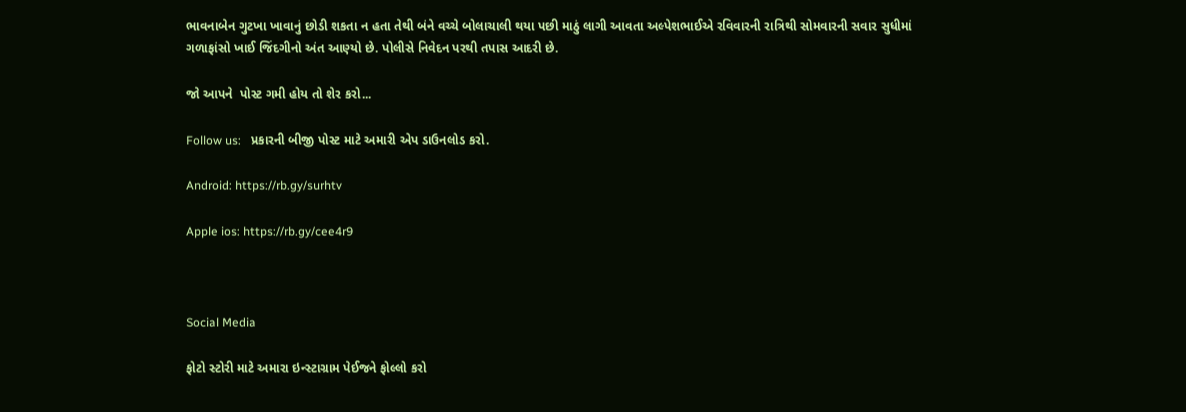ભાવનાબેન ગુટખા ખાવાનું છોડી શકતા ન હતા તેથી બંને વચ્ચે બોલાચાલી થયા પછી માઠું લાગી આવતા અલ્પેશભાઈએ રવિવારની રાત્રિથી સોમવારની સવાર સુધીમાં ગળાફાંસો ખાઈ જિંદગીનો અંત આણ્યો છે. પોલીસે નિવેદન પરથી તપાસ આદરી છે.

જો આપને  પોસ્ટ ગમી હોય તો શેર કરો...

Follow us:   પ્રકારની બીજી પોસ્ટ માટે અમારી એપ ડાઉનલોડ કરો.

Android: https://rb.gy/surhtv

Apple ios: https://rb.gy/cee4r9



Social Media

ફોટો સ્ટોરી માટે અમારા ઇન્સ્ટાગ્રામ પેઈજને ફોલ્લો કરો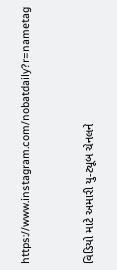https://www.instagram.com/nobatdaily?r=nametag



વિડિયો માટે અમારી યુ-ટ્યૂબ ચેનલને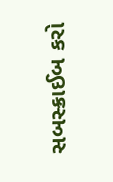સબસ્ક્રાઈબ કરો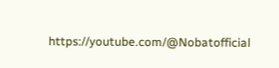https://youtube.com/@Nobatofficial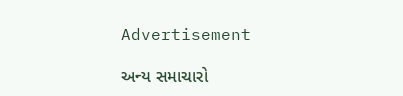Advertisement

અન્ય સમાચારો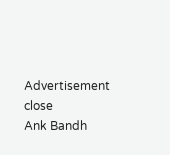Advertisement
close
Ank Bandh